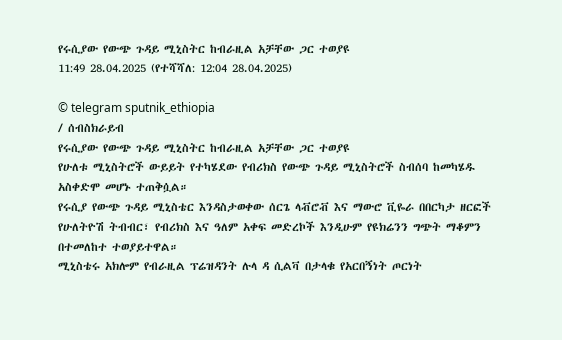የሩሲያው የውጭ ጉዳይ ሚኒስትር ከብራዚል አቻቸው ጋር ተወያዩ
11:49 28.04.2025 (የተሻሻለ: 12:04 28.04.2025)

© telegram sputnik_ethiopia
/ ሰብስክራይብ
የሩሲያው የውጭ ጉዳይ ሚኒስትር ከብራዚል አቻቸው ጋር ተወያዩ
የሁለቱ ሚኒስትሮች ውይይት የተካሄደው የብሪክስ የውጭ ጉዳይ ሚኒስትሮች ስብሰባ ከመካሄዱ አስቀድሞ መሆኑ ተጠቅሷል።
የሩሲያ የውጭ ጉዳይ ሚኒስቴር እንዳስታወቀው ሰርጌ ላቭሮቭ እና ማውሮ ቪዬራ በበርካታ ዘርፎች የሁለትዮሽ ትብብር፣ የብሪክስ እና ዓለም አቀፍ መድረኮች እንዲሁም የዩክሬንን ግጭት ማቆምን በተመለከተ ተወያይተዋል።
ሚኒስቴሩ አክሎም የብራዚል ፕሬዝዳንት ሉላ ዳ ሲልቫ በታላቁ የአርበኝነት ጦርነት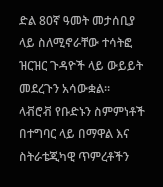ድል 80ኛ ዓመት መታሰቢያ ላይ ስለሚኖራቸው ተሳትፎ ዝርዝር ጉዳዮች ላይ ውይይት መደረጉን አሳውቋል።
ላቭሮቭ የቡድኑን ስምምነቶች በተግባር ላይ በማዋል እና ስትራቴጂካዊ ጥምረቶችን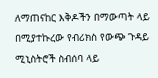ለማጠናከር እቅዶችን በማውጣት ላይ በሚያተኩረው የብሪክስ የውጭ ጉዳይ ሚኒስትሮች ስብሰባ ላይ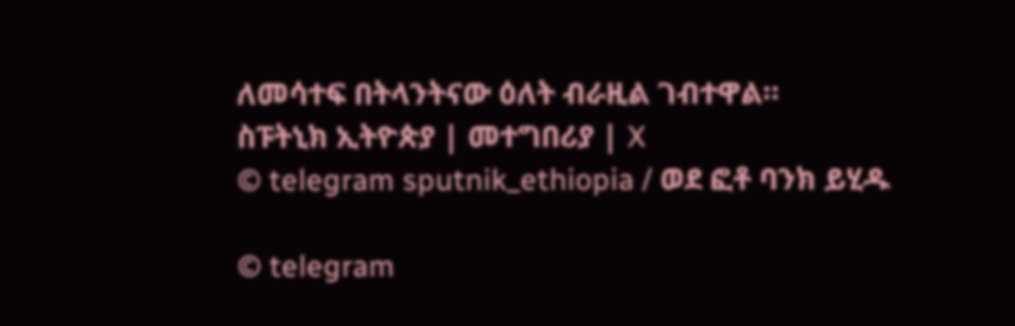ለመሳተፍ በትላንትናው ዕለት ብራዚል ገብተዋል።
ስፑትኒክ ኢትዮጵያ | መተግበሪያ | X
© telegram sputnik_ethiopia / ወደ ፎቶ ባንክ ይሂዱ

© telegram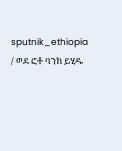sputnik_ethiopia / ወደ ፎቶ ባንክ ይሂዱ